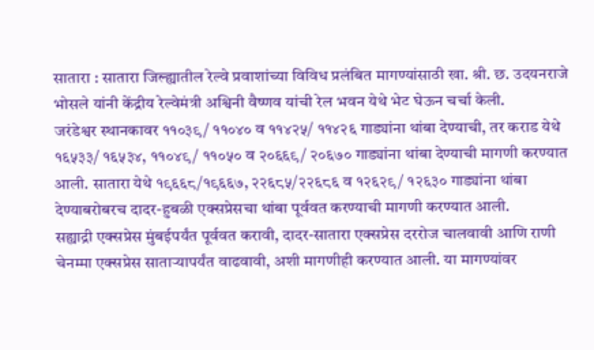सातारा : सातारा जिल्ह्यातील रेल्वे प्रवाशांच्या विविध प्रलंबित मागण्यांसाठी खा. श्री. छ. उदयनराजे भोसले यांनी केंद्रीय रेल्वेमंत्री अश्विनी वैष्णव यांची रेल भवन येथे भेट घेऊन चर्चा केली.
जरंडेश्वर स्थानकावर ११०३९/ ११०४० व ११४२५/ ११४२६ गाड्यांना थांबा देण्याची, तर कराड येथे १६५३३/ १६५३४, ११०४९/ ११०५० व २०६६९/ २०६७० गाड्यांना थांबा देण्याची मागणी करण्यात आली. सातारा येथे १९६६८/१९६६७, २२६८५/२२६८६ व १२६२९/ १२६३० गाड्यांना थांबा देण्याबरोबरच दादर-हुबळी एक्सप्रेसचा थांबा पूर्ववत करण्याची मागणी करण्यात आली.
सह्याद्री एक्सप्रेस मुंबईपर्यंत पूर्ववत करावी, दादर-सातारा एक्सप्रेस दररोज चालवावी आणि राणी चेनम्मा एक्सप्रेस साताऱ्यापर्यंत वाढवावी, अशी मागणीही करण्यात आली. या मागण्यांवर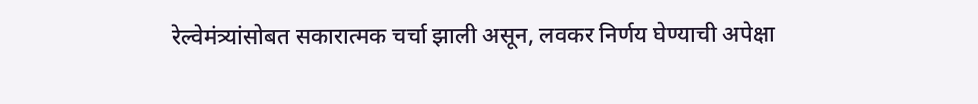रेल्वेमंत्र्यांसोबत सकारात्मक चर्चा झाली असून, लवकर निर्णय घेण्याची अपेक्षा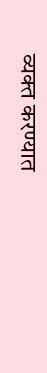व्यक्त करण्यात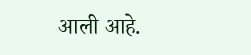आली आहे.